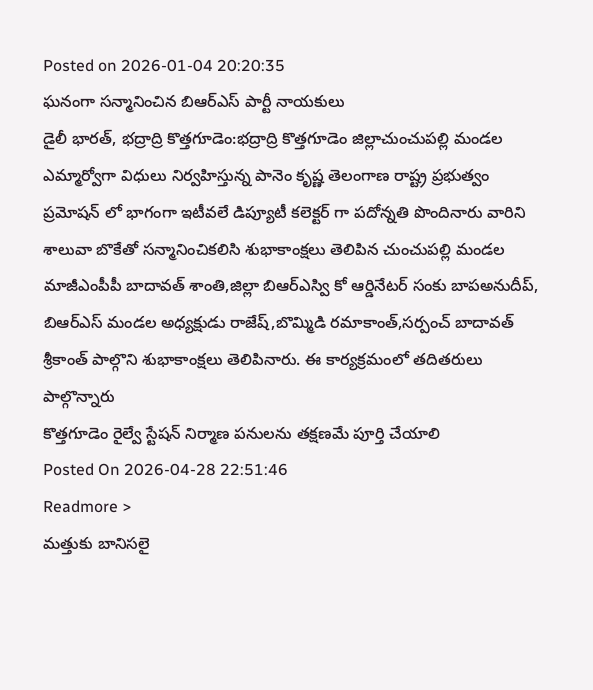Posted on 2026-01-04 20:20:35
ఘనంగా సన్మానించిన బిఆర్ఎస్ పార్టీ నాయకులు
డైలీ భారత్, భద్రాద్రి కొత్తగూడెం:భద్రాద్రి కొత్తగూడెం జిల్లాచుంచుపల్లి మండల ఎమ్మార్వోగా విధులు నిర్వహిస్తున్న పానెం కృష్ణ తెలంగాణ రాష్ట్ర ప్రభుత్వం ప్రమోషన్ లో భాగంగా ఇటీవలే డిప్యూటీ కలెక్టర్ గా పదోన్నతి పొందినారు వారిని శాలువా బొకేతో సన్మానించికలిసి శుభాకాంక్షలు తెలిపిన చుంచుపల్లి మండల మాజీఎంపీపీ బాదావత్ శాంతి,జిల్లా బిఆర్ఎస్వి కో ఆర్డినేటర్ సంకు బాపఅనుదీప్, బిఆర్ఎస్ మండల అధ్యక్షుడు రాజేష్,బొమ్మిడి రమాకాంత్,సర్పంచ్ బాదావత్ శ్రీకాంత్ పాల్గొని శుభాకాంక్షలు తెలిపినారు. ఈ కార్యక్రమంలో తదితరులు పాల్గొన్నారు
కొత్తగూడెం రైల్వే స్టేషన్ నిర్మాణ పనులను తక్షణమే పూర్తి చేయాలి
Posted On 2026-04-28 22:51:46
Readmore >
మత్తుకు బానిసలై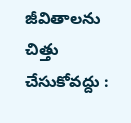జీవితాలను చిత్తు చేసుకోవద్దు :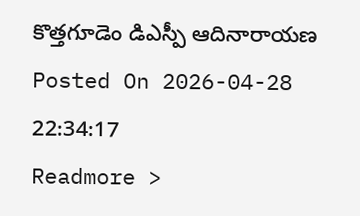కొత్తగూడెం డిఎస్పీ ఆదినారాయణ
Posted On 2026-04-28 22:34:17
Readmore >